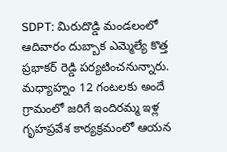SDPT: మిరుదొడ్డి మండలంలో ఆదివారం దుబ్బాక ఎమ్మెల్యే కొత్త ప్రభాకర్ రెడ్డి పర్యటించనున్నారు. మధ్యాహ్నం 12 గంటలకు అందే గ్రామంలో జరిగే ఇందిరమ్మ ఇళ్ల గృహప్రవేశ కార్యక్రమంలో ఆయన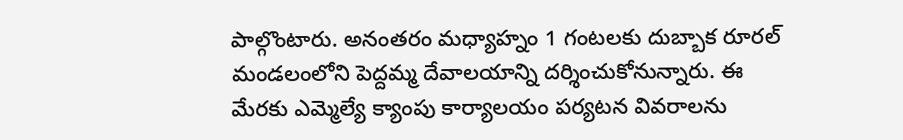పాల్గొంటారు. అనంతరం మధ్యాహ్నం 1 గంటలకు దుబ్బాక రూరల్ మండలంలోని పెద్దమ్మ దేవాలయాన్ని దర్శించుకోనున్నారు. ఈ మేరకు ఎమ్మెల్యే క్యాంపు కార్యాలయం పర్యటన వివరాలను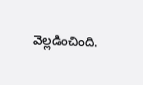వెల్లడించింది.